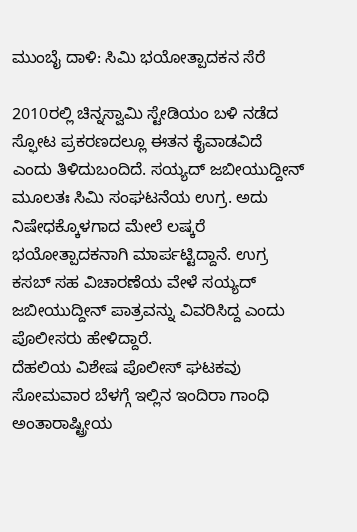ಮುಂಬೈ ದಾಳಿ: ಸಿಮಿ ಭಯೋತ್ಪಾದಕನ ಸೆರೆ

2010ರಲ್ಲಿ ಚಿನ್ನಸ್ವಾಮಿ ಸ್ಟೇಡಿಯಂ ಬಳಿ ನಡೆದ ಸ್ಫೋಟ ಪ್ರಕರಣದಲ್ಲೂ ಈತನ ಕೈವಾಡವಿದೆ ಎಂದು ತಿಳಿದುಬಂದಿದೆ. ಸಯ್ಯದ್ ಜಬೀಯುದ್ದೀನ್ ಮೂಲತಃ ಸಿಮಿ ಸಂಘಟನೆಯ ಉಗ್ರ. ಅದು ನಿಷೇಧಕ್ಕೊಳಗಾದ ಮೇಲೆ ಲಷ್ಕರೆ ಭಯೋತ್ಪಾದಕನಾಗಿ ಮಾರ್ಪಟ್ಟಿದ್ದಾನೆ. ಉಗ್ರ ಕಸಬ್ ಸಹ ವಿಚಾರಣೆಯ ವೇಳೆ ಸಯ್ಯದ್ ಜಬೀಯುದ್ದೀನ್ ಪಾತ್ರವನ್ನು ವಿವರಿಸಿದ್ದ ಎಂದು ಪೊಲೀಸರು ಹೇಳಿದ್ದಾರೆ.
ದೆಹಲಿಯ ವಿಶೇಷ ಪೊಲೀಸ್ ಘಟಕವು ಸೋಮವಾರ ಬೆಳಗ್ಗೆ ಇಲ್ಲಿನ ಇಂದಿರಾ ಗಾಂಧಿ ಅಂತಾರಾಷ್ಟ್ರೀಯ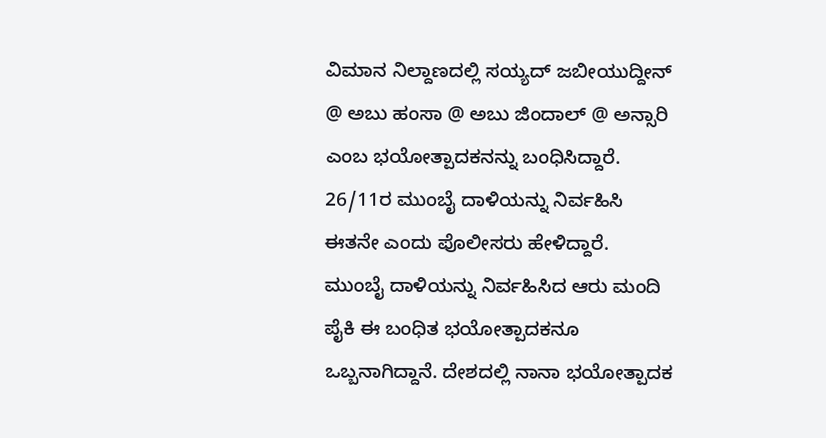ವಿಮಾನ ನಿಲ್ದಾಣದಲ್ಲಿ ಸಯ್ಯದ್ ಜಬೀಯುದ್ದೀನ್ @ ಅಬು ಹಂಸಾ @ ಅಬು ಜಿಂದಾಲ್ @ ಅನ್ಸಾರಿ ಎಂಬ ಭಯೋತ್ಪಾದಕನನ್ನು ಬಂಧಿಸಿದ್ದಾರೆ. 26/11ರ ಮುಂಬೈ ದಾಳಿಯನ್ನು ನಿರ್ವಹಿಸಿ ಈತನೇ ಎಂದು ಪೊಲೀಸರು ಹೇಳಿದ್ದಾರೆ.
ಮುಂಬೈ ದಾಳಿಯನ್ನು ನಿರ್ವಹಿಸಿದ ಆರು ಮಂದಿ ಪೈಕಿ ಈ ಬಂಧಿತ ಭಯೋತ್ಪಾದಕನೂ ಒಬ್ಬನಾಗಿದ್ದಾನೆ. ದೇಶದಲ್ಲಿ ನಾನಾ ಭಯೋತ್ಪಾದಕ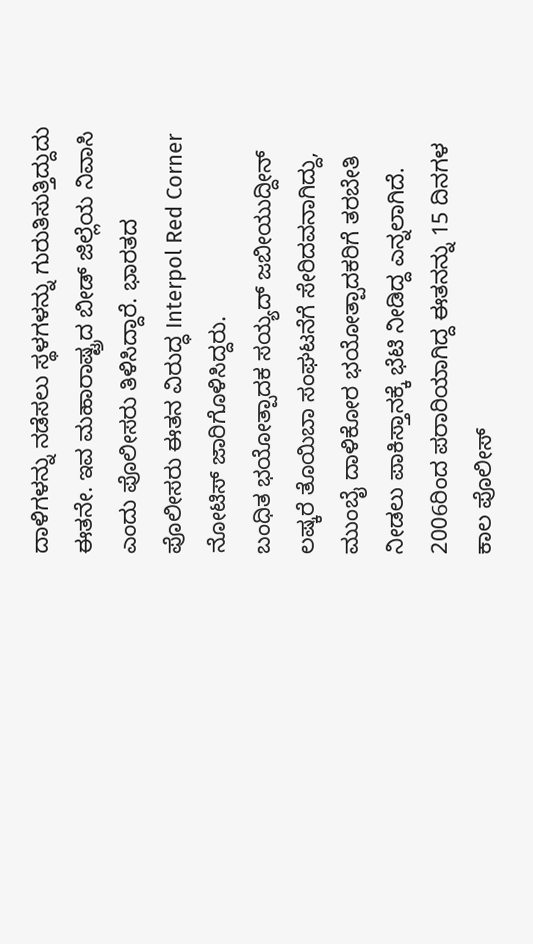ದಾಳಿಗಳನ್ನು ನಡೆಸಲು ಸ್ಥಳಗಳನ್ನು ಗುರುತಿಸುತ್ತಿದ್ದುದು ಈತನೇ. ಇವ ಮಹಾರಾಷ್ಟ್ರದ ಬೀಡ್ ಜಿಲ್ಲೆಯ ನಿವಾಸಿ ಎಂದು ಪೊಲೀಸರು ತಿಳಿಸಿದ್ದಾರೆ. ಭಾರತದ ಪೊಲೀಸರು ಈತನ ವಿರುದ್ಧ Interpol Red Corner ನೋಟಿಸ್ ಜಾರಿಗೊಳಿಸಿದ್ದರು.
ಬಂಧಿತ ಭಯೋತ್ಪಾದಕ ಸಯ್ಯದ್ ಜಬೀಯುದ್ದೀನ್ ಲಷ್ಕರೆ ತೊಯಿಬಾ ಸಂಘಟನೆಗೆ ಸೇರಿದವನಾಗಿದ್ದು, ಮುಂಬೈ ದಾಳಿಕೋರ ಭಯೋತ್ಪಾದಕರಿಗೆ ತರಬೇತಿ ನೀಡಲು ಪಾಕಿಸ್ತಾನಕ್ಕೆ ಭೆಟಿ ನೀಡಿದ್ದ ಎನ್ನಲಾಗಿದೆ.
2006ರಿಂದ ಪರಾರಿಯಾಗಿದ್ದ ಈತನನ್ನು 15 ದಿನಗಳ ಕಾಲ ಪೊಲೀಸ್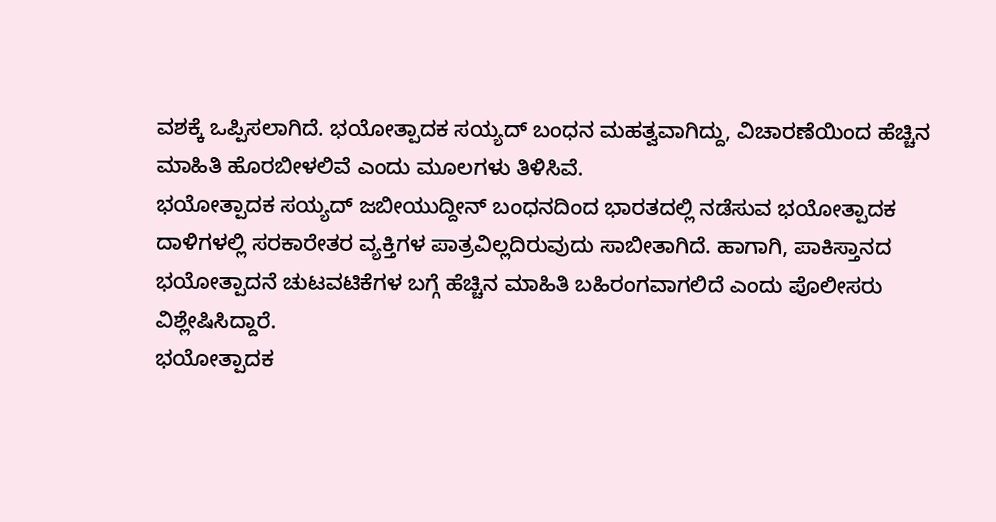ವಶಕ್ಕೆ ಒಪ್ಪಿಸಲಾಗಿದೆ. ಭಯೋತ್ಪಾದಕ ಸಯ್ಯದ್ ಬಂಧನ ಮಹತ್ವವಾಗಿದ್ದು, ವಿಚಾರಣೆಯಿಂದ ಹೆಚ್ಚಿನ ಮಾಹಿತಿ ಹೊರಬೀಳಲಿವೆ ಎಂದು ಮೂಲಗಳು ತಿಳಿಸಿವೆ.
ಭಯೋತ್ಪಾದಕ ಸಯ್ಯದ್ ಜಬೀಯುದ್ದೀನ್ ಬಂಧನದಿಂದ ಭಾರತದಲ್ಲಿ ನಡೆಸುವ ಭಯೋತ್ಪಾದಕ ದಾಳಿಗಳಲ್ಲಿ ಸರಕಾರೇತರ ವ್ಯಕ್ತಿಗಳ ಪಾತ್ರವಿಲ್ಲದಿರುವುದು ಸಾಬೀತಾಗಿದೆ. ಹಾಗಾಗಿ, ಪಾಕಿಸ್ತಾನದ ಭಯೋತ್ಪಾದನೆ ಚುಟವಟಿಕೆಗಳ ಬಗ್ಗೆ ಹೆಚ್ಚಿನ ಮಾಹಿತಿ ಬಹಿರಂಗವಾಗಲಿದೆ ಎಂದು ಪೊಲೀಸರು ವಿಶ್ಲೇಷಿಸಿದ್ದಾರೆ.
ಭಯೋತ್ಪಾದಕ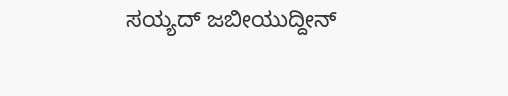ಸಯ್ಯದ್ ಜಬೀಯುದ್ದೀನ್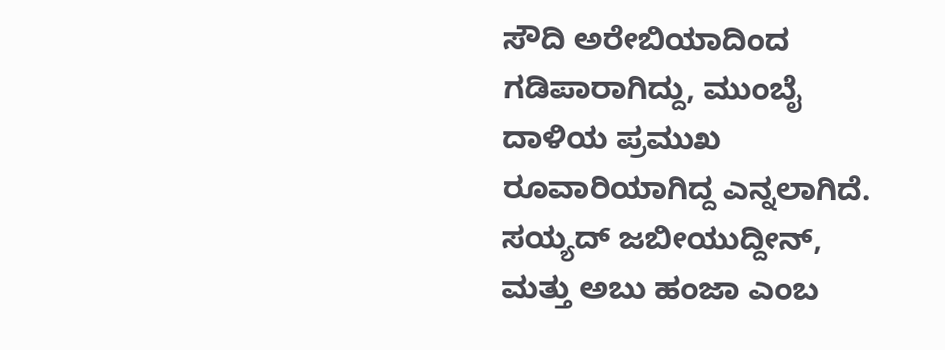ಸೌದಿ ಅರೇಬಿಯಾದಿಂದ ಗಡಿಪಾರಾಗಿದ್ದು, ಮುಂಬೈ ದಾಳಿಯ ಪ್ರಮುಖ ರೂವಾರಿಯಾಗಿದ್ದ ಎನ್ನಲಾಗಿದೆ. ಸಯ್ಯದ್ ಜಬೀಯುದ್ದೀನ್, ಮತ್ತು ಅಬು ಹಂಜಾ ಎಂಬ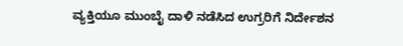ವ್ಯಕ್ತಿಯೂ ಮುಂಬೈ ದಾಳಿ ನಡೆಸಿದ ಉಗ್ರರಿಗೆ ನಿರ್ದೇಶನ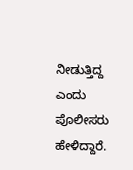ನೀಡುತ್ತಿದ್ದ ಎಂದು ಪೊಲೀಸರು ಹೇಳಿದ್ದಾರೆ.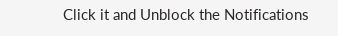Click it and Unblock the Notifications